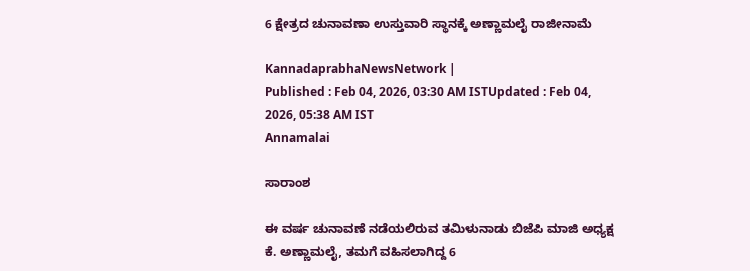6 ಕ್ಷೇತ್ರದ ಚುನಾವಣಾ ಉಸ್ತುವಾರಿ ಸ್ಥಾನಕ್ಕೆ ಅಣ್ಣಾಮಲೈ ರಾಜೀನಾಮೆ

KannadaprabhaNewsNetwork |
Published : Feb 04, 2026, 03:30 AM ISTUpdated : Feb 04, 2026, 05:38 AM IST
Annamalai

ಸಾರಾಂಶ

ಈ ವರ್ಷ ಚುನಾವಣೆ ನಡೆಯಲಿರುವ ತಮಿಳುನಾಡು ಬಿಜೆಪಿ ಮಾಜಿ ಅಧ್ಯಕ್ಷ ಕೆ. ಅಣ್ಣಾಮಲೈ, ತಮಗೆ ವಹಿಸಲಾಗಿದ್ದ 6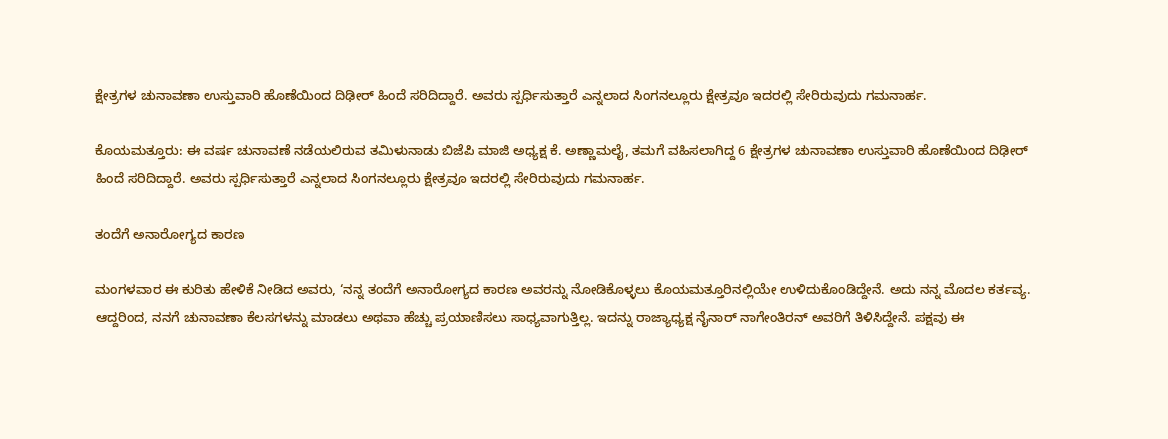ಕ್ಷೇತ್ರಗಳ ಚುನಾವಣಾ ಉಸ್ತುವಾರಿ ಹೊಣೆಯಿಂದ ದಿಢೀರ್‌ ಹಿಂದೆ ಸರಿದಿದ್ದಾರೆ. ಅವರು ಸ್ಪರ್ಧಿಸುತ್ತಾರೆ ಎನ್ನಲಾದ ಸಿಂಗನಲ್ಲೂರು ಕ್ಷೇತ್ರವೂ ಇದರಲ್ಲಿ ಸೇರಿರುವುದು ಗಮನಾರ್ಹ.

ಕೊಯಮತ್ತೂರು: ಈ ವರ್ಷ ಚುನಾವಣೆ ನಡೆಯಲಿರುವ ತಮಿಳುನಾಡು ಬಿಜೆಪಿ ಮಾಜಿ ಅಧ್ಯಕ್ಷ ಕೆ. ಅಣ್ಣಾಮಲೈ, ತಮಗೆ ವಹಿಸಲಾಗಿದ್ದ 6 ಕ್ಷೇತ್ರಗಳ ಚುನಾವಣಾ ಉಸ್ತುವಾರಿ ಹೊಣೆಯಿಂದ ದಿಢೀರ್‌ ಹಿಂದೆ ಸರಿದಿದ್ದಾರೆ. ಅವರು ಸ್ಪರ್ಧಿಸುತ್ತಾರೆ ಎನ್ನಲಾದ ಸಿಂಗನಲ್ಲೂರು ಕ್ಷೇತ್ರವೂ ಇದರಲ್ಲಿ ಸೇರಿರುವುದು ಗಮನಾರ್ಹ.

ತಂದೆಗೆ ಅನಾರೋಗ್ಯದ ಕಾರಣ

ಮಂಗಳವಾರ ಈ ಕುರಿತು ಹೇಳಿಕೆ ನೀಡಿದ ಅವರು, ‘ನನ್ನ ತಂದೆಗೆ ಅನಾರೋಗ್ಯದ ಕಾರಣ ಅವರನ್ನು ನೋಡಿಕೊಳ್ಳಲು ಕೊಯಮತ್ತೂರಿನಲ್ಲಿಯೇ ಉಳಿದುಕೊಂಡಿದ್ದೇನೆ. ಅದು ನನ್ನ ಮೊದಲ ಕರ್ತವ್ಯ. ಆದ್ದರಿಂದ, ನನಗೆ ಚುನಾವಣಾ ಕೆಲಸಗಳನ್ನು ಮಾಡಲು ಅಥವಾ ಹೆಚ್ಚು ಪ್ರಯಾಣಿಸಲು ಸಾಧ್ಯವಾಗುತ್ತಿಲ್ಲ. ಇದನ್ನು ರಾಜ್ಯಾಧ್ಯಕ್ಷ ನೈನಾರ್ ನಾಗೇಂತಿರನ್ ಅವರಿಗೆ ತಿಳಿಸಿದ್ದೇನೆ. ಪಕ್ಷವು ಈ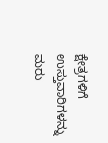ಕ್ಷೇತ್ರಗಳಿಗೆ ಉಸ್ತುವಾರಿಗಳನ್ನು ಮರು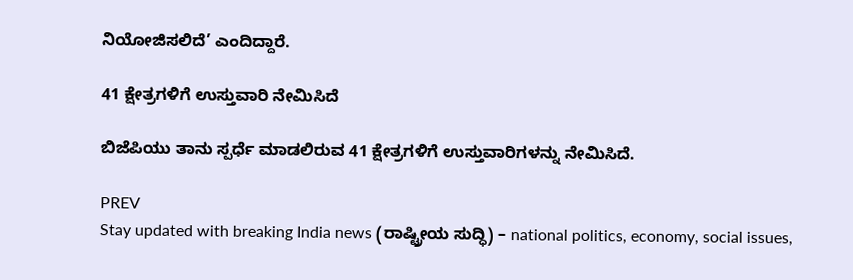ನಿಯೋಜಿಸಲಿದೆ’ ಎಂದಿದ್ದಾರೆ.

41 ಕ್ಷೇತ್ರಗಳಿಗೆ ಉಸ್ತುವಾರಿ ನೇಮಿಸಿದೆ

ಬಿಜೆಪಿಯು ತಾನು ಸ್ಪರ್ಧೆ ಮಾಡಲಿರುವ 41 ಕ್ಷೇತ್ರಗಳಿಗೆ ಉಸ್ತುವಾರಿಗಳನ್ನು ನೇಮಿಸಿದೆ.

PREV
Stay updated with breaking India news (ರಾಷ್ಟ್ರೀಯ ಸುದ್ಧಿ) – national politics, economy, social issues,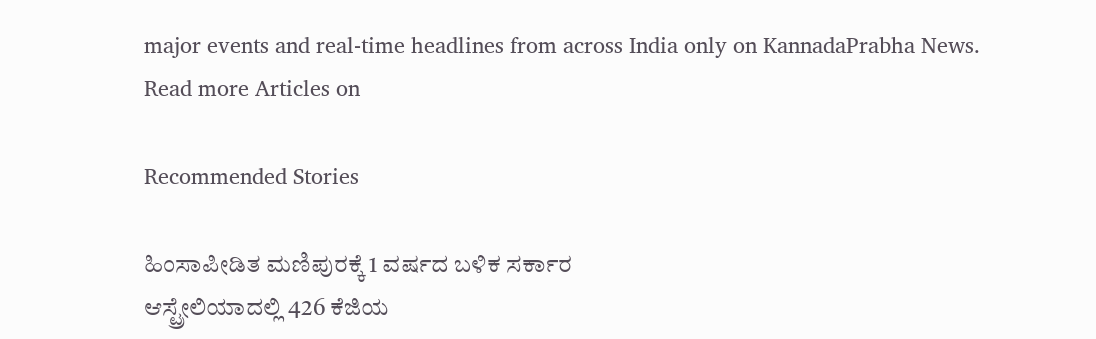major events and real‑time headlines from across India only on KannadaPrabha News.
Read more Articles on

Recommended Stories

ಹಿಂಸಾಪೀಡಿತ ಮಣಿಪುರಕ್ಕೆ 1 ವರ್ಷದ ಬಳಿಕ ಸರ್ಕಾರ
ಆಸ್ಟ್ರೇಲಿಯಾದಲ್ಲಿ 426 ಕೆಜಿಯ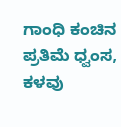ಗಾಂಧಿ ಕಂಚಿನ ಪ್ರತಿಮೆ ಧ್ವಂಸ, ಕಳವು